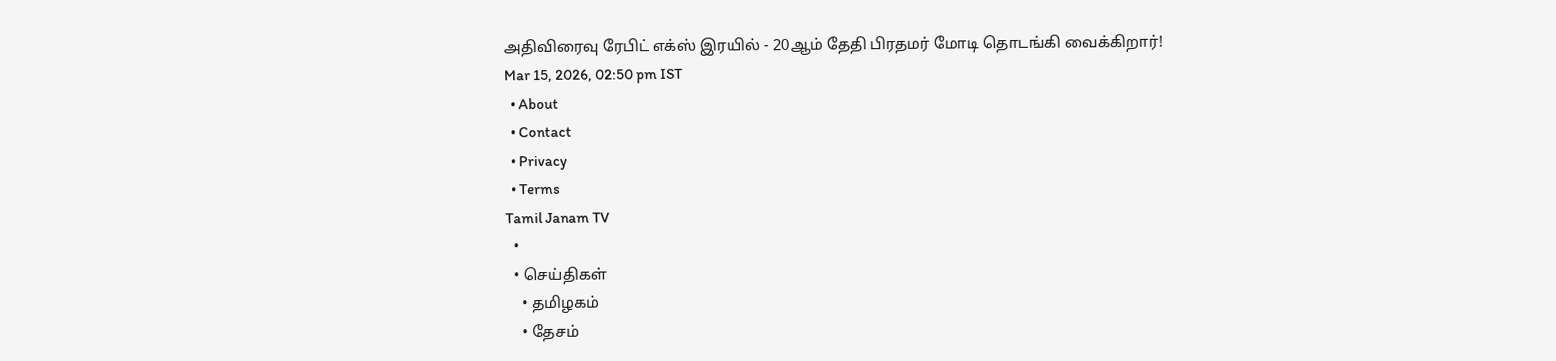அதிவிரைவு ரேபிட் எக்ஸ் இரயில் - 20ஆம் தேதி பிரதமர் மோடி தொடங்கி வைக்கிறார்!
Mar 15, 2026, 02:50 pm IST
  • About
  • Contact
  • Privacy
  • Terms
Tamil Janam TV
  •
  • செய்திகள்
    • தமிழகம்
    • தேசம்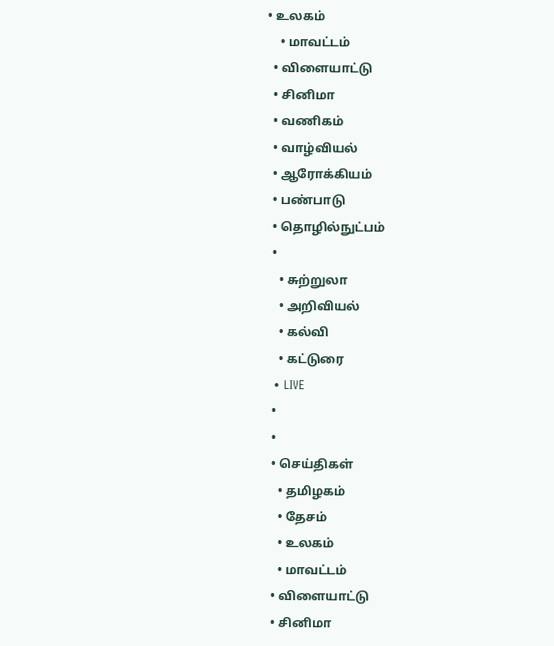• உலகம்
    • மாவட்டம்
  • விளையாட்டு
  • சினிமா
  • வணிகம்
  • வாழ்வியல்
  • ஆரோக்கியம்
  • பண்பாடு
  • தொழில்நுட்பம்
  •
    • சுற்றுலா
    • அறிவியல்
    • கல்வி
    • கட்டுரை
  • LIVE
  •
  •
  • செய்திகள்
    • தமிழகம்
    • தேசம்
    • உலகம்
    • மாவட்டம்
  • விளையாட்டு
  • சினிமா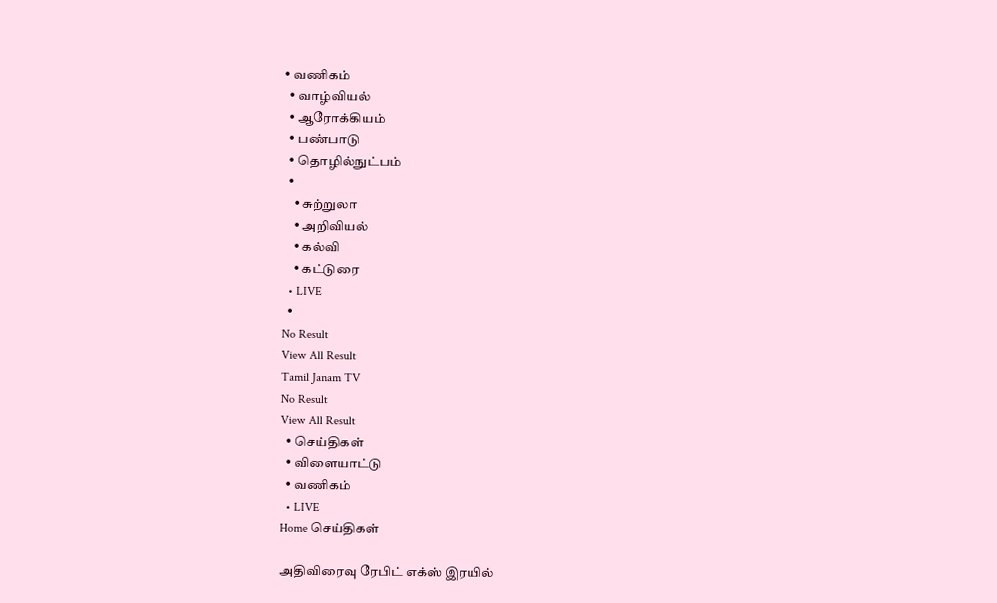• வணிகம்
  • வாழ்வியல்
  • ஆரோக்கியம்
  • பண்பாடு
  • தொழில்நுட்பம்
  •
    • சுற்றுலா
    • அறிவியல்
    • கல்வி
    • கட்டுரை
  • LIVE
  •
No Result
View All Result
Tamil Janam TV
No Result
View All Result
  • செய்திகள்
  • விளையாட்டு
  • வணிகம்
  • LIVE
Home செய்திகள்

அதிவிரைவு ரேபிட் எக்ஸ் இரயில்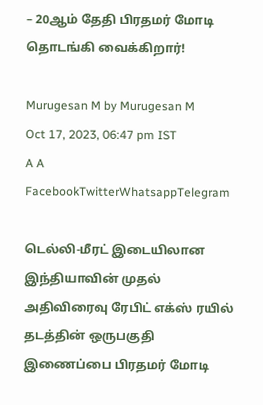– 20ஆம் தேதி பிரதமர் மோடி தொடங்கி வைக்கிறார்!

Murugesan M by Murugesan M
Oct 17, 2023, 06:47 pm IST
A A
FacebookTwitterWhatsappTelegram

டெல்லி-மீரட் இடையிலான இந்தியாவின் முதல் அதிவிரைவு ரேபிட் எக்ஸ் ரயில் தடத்தின் ஒருபகுதி இணைப்பை பிரதமர் மோடி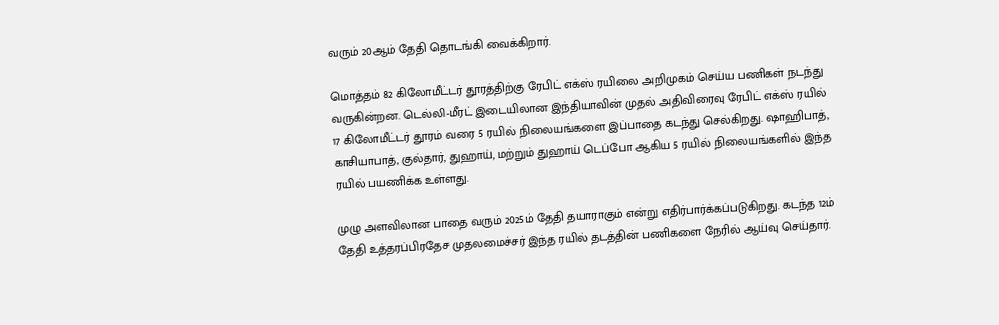வரும் 20ஆம் தேதி தொடங்கி வைக்கிறார்.

மொத்தம் 82 கிலோமீட்டர் தூரத்திற்கு ரேபிட் எக்ஸ் ரயிலை அறிமுகம் செய்ய பணிகள் நடந்து வருகின்றன. டெல்லி-மீரட் இடையிலான இந்தியாவின் முதல் அதிவிரைவு ரேபிட் எக்ஸ் ரயில் 17 கிலோமீட்டர் தூரம் வரை 5 ரயில் நிலையங்களை இப்பாதை கடந்து செல்கிறது. ஷாஹிபாத், காசியாபாத், குல்தார், துஹாய், மற்றும் துஹாய் டெப்போ ஆகிய 5 ரயில் நிலையங்களில் இந்த ரயில் பயணிக்க உள்ளது.

முழு அளவிலான பாதை வரும் 2025ம் தேதி தயாராகும் என்று எதிர்பார்க்கப்படுகிறது. கடந்த 12ம் தேதி உத்தரப்பிரதேச முதலமைச்சர் இந்த ரயில் தடத்தின் பணிகளை நேரில் ஆய்வு செய்தார்.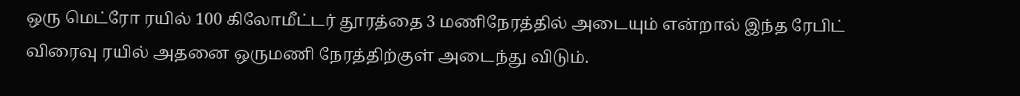ஒரு மெட்ரோ ரயில் 100 கிலோமீட்டர் தூரத்தை 3 மணிநேரத்தில் அடையும் என்றால் இந்த ரேபிட் விரைவு ரயில் அதனை ஒருமணி நேரத்திற்குள் அடைந்து விடும்.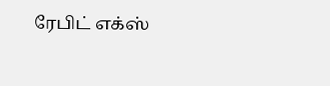ரேபிட் எக்ஸ்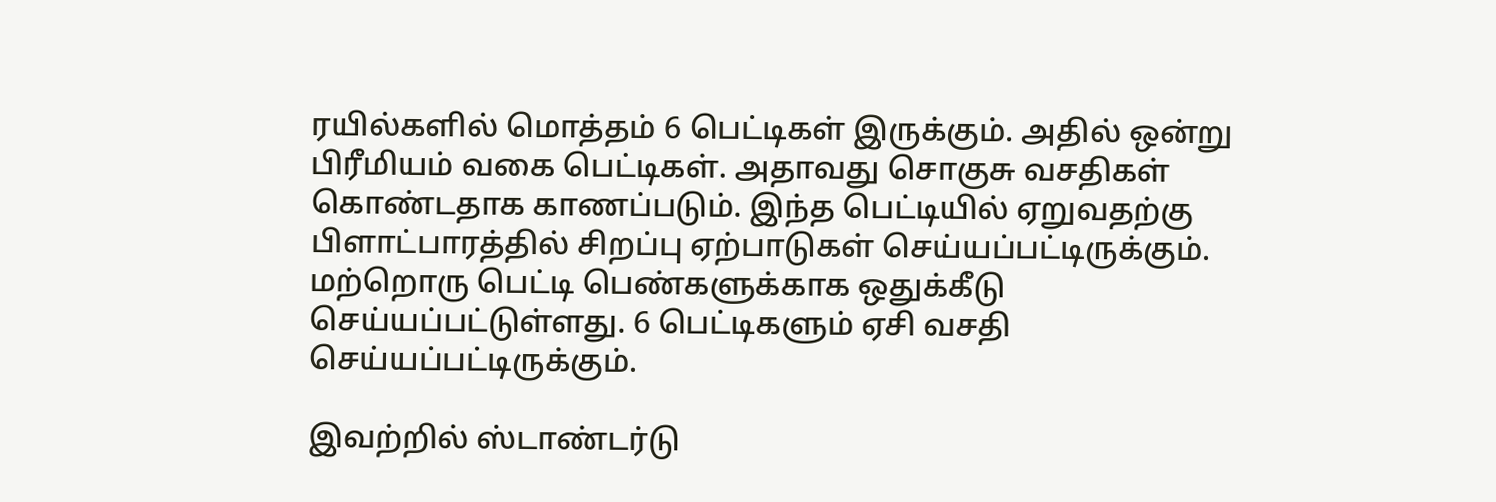ரயில்களில் மொத்தம் 6 பெட்டிகள் இருக்கும். அதில் ஒன்று பிரீமியம் வகை பெட்டிகள். அதாவது சொகுசு வசதிகள் கொண்டதாக காணப்படும். இந்த பெட்டியில் ஏறுவதற்கு பிளாட்பாரத்தில் சிறப்பு ஏற்பாடுகள் செய்யப்பட்டிருக்கும். மற்றொரு பெட்டி பெண்களுக்காக ஒதுக்கீடு செய்யப்பட்டுள்ளது. 6 பெட்டிகளும் ஏசி வசதி செய்யப்பட்டிருக்கும்.

இவற்றில் ஸ்டாண்டர்டு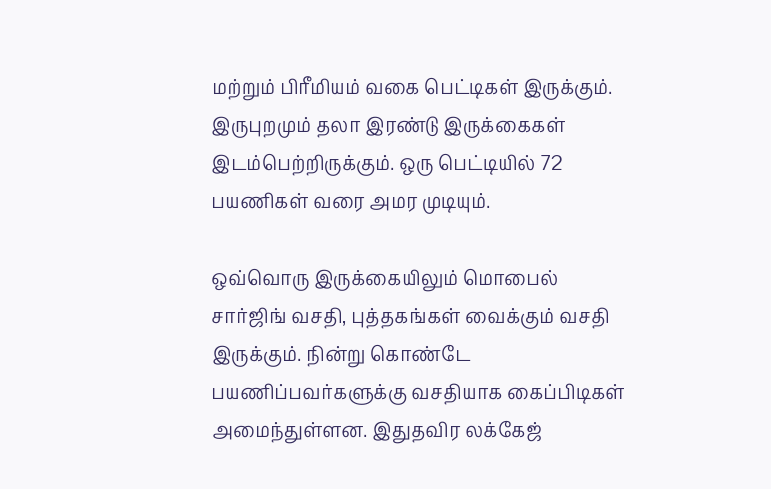மற்றும் பிரீமியம் வகை பெட்டிகள் இருக்கும். இருபுறமும் தலா இரண்டு இருக்கைகள் இடம்பெற்றிருக்கும். ஒரு பெட்டியில் 72 பயணிகள் வரை அமர முடியும்.

ஒவ்வொரு இருக்கையிலும் மொபைல் சார்ஜிங் வசதி, புத்தகங்கள் வைக்கும் வசதி இருக்கும். நின்று கொண்டே பயணிப்பவர்களுக்கு வசதியாக கைப்பிடிகள் அமைந்துள்ளன. இதுதவிர லக்கேஜ்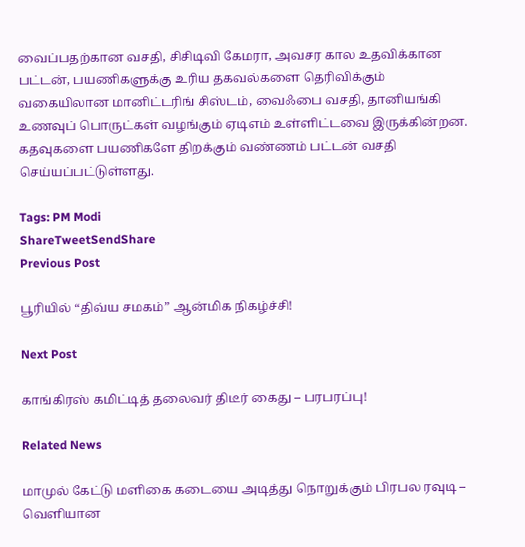வைப்பதற்கான வசதி, சிசிடிவி கேமரா, அவசர கால உதவிக்கான பட்டன், பயணிகளுக்கு உரிய தகவல்களை தெரிவிக்கும் வகையிலான மானிட்டரிங் சிஸ்டம், வைஃபை வசதி, தானியங்கி உணவுப் பொருட்கள் வழங்கும் ஏடிஎம் உள்ளிட்டவை இருக்கின்றன. கதவுகளை பயணிகளே திறக்கும் வண்ணம் பட்டன் வசதி செய்யப்பட்டுள்ளது.

Tags: PM Modi
ShareTweetSendShare
Previous Post

பூரியில் “திவ்ய சமகம்” ஆன்மிக நிகழ்ச்சி!

Next Post

காங்கிரஸ் கமிட்டித் தலைவர் திடீர் கைது – பரபரப்பு!

Related News

மாமுல் கேட்டு மளிகை கடையை அடித்து நொறுக்கும் பிரபல ரவுடி – வெளியான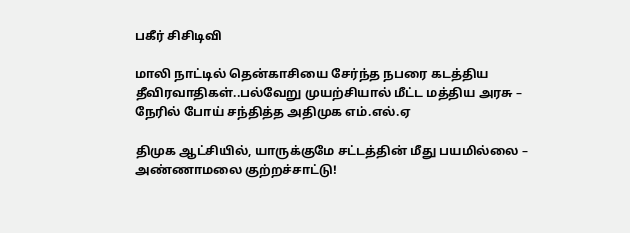பகீர் சிசிடிவி

மாலி நாட்டில் தென்காசியை சேர்ந்த நபரை கடத்திய தீவிரவாதிகள்..பல்வேறு முயற்சியால் மீட்ட மத்திய அரசு – நேரில் போய் சந்தித்த அதிமுக எம்.எல்.ஏ

திமுக ஆட்சியில், யாருக்குமே சட்டத்தின் மீது பயமில்லை – அண்ணாமலை குற்றச்சாட்டு!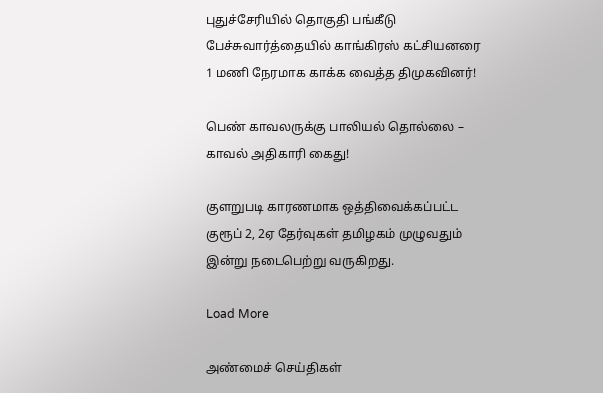புதுச்சேரியில் தொகுதி பங்கீடு பேச்சுவார்த்தையில் காங்கிரஸ் கட்சியனரை 1 மணி நேரமாக காக்க வைத்த திமுகவினர்!

பெண் காவலருக்கு பாலியல் தொல்லை – காவல் அதிகாரி கைது!

குளறுபடி காரணமாக ஒத்திவைக்கப்பட்ட குரூப் 2, 2ஏ தேர்வுகள் தமிழகம் முழுவதும் இன்று நடைபெற்று வருகிறது.

Load More

அண்மைச் செய்திகள்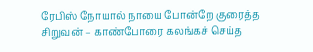ரேபிஸ் நோயால் நாயை போன்றே குரைத்த சிறுவன் – காண்போரை கலங்கச் செய்த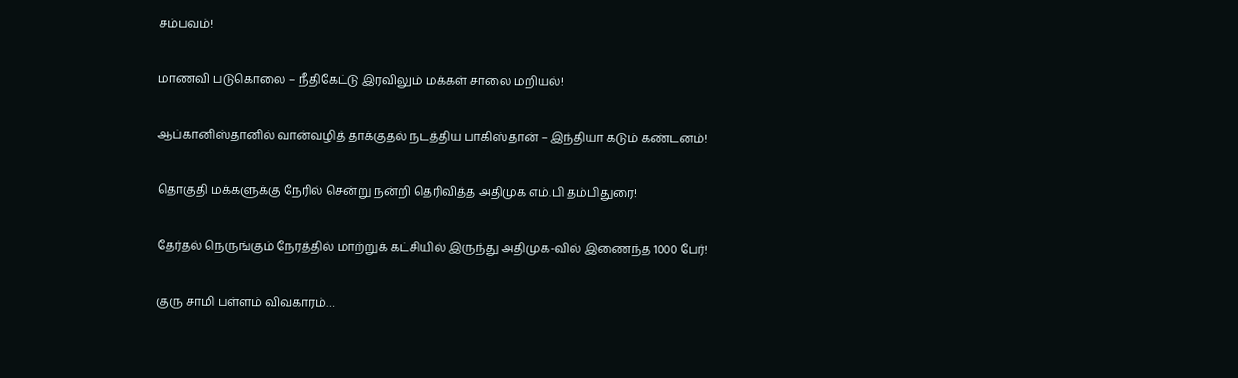சம்பவம்!

மாணவி படுகொலை – நீதிகேட்டு இரவிலும் மக்கள் சாலை மறியல்!

ஆப்கானிஸ்தானில் வான்வழித் தாக்குதல் நடத்திய பாகிஸ்தான் – இந்தியா கடும் கண்டனம்!

தொகுதி மக்களுக்கு நேரில் சென்று நன்றி தெரிவித்த அதிமுக எம்.பி தம்பிதுரை!

தேர்தல் நெருங்கும் நேரத்தில் மாற்றுக் கட்சியில் இருந்து அதிமுக-வில் இணைந்த 1000 பேர்!

குரு சாமி பள்ளம் விவகாரம்…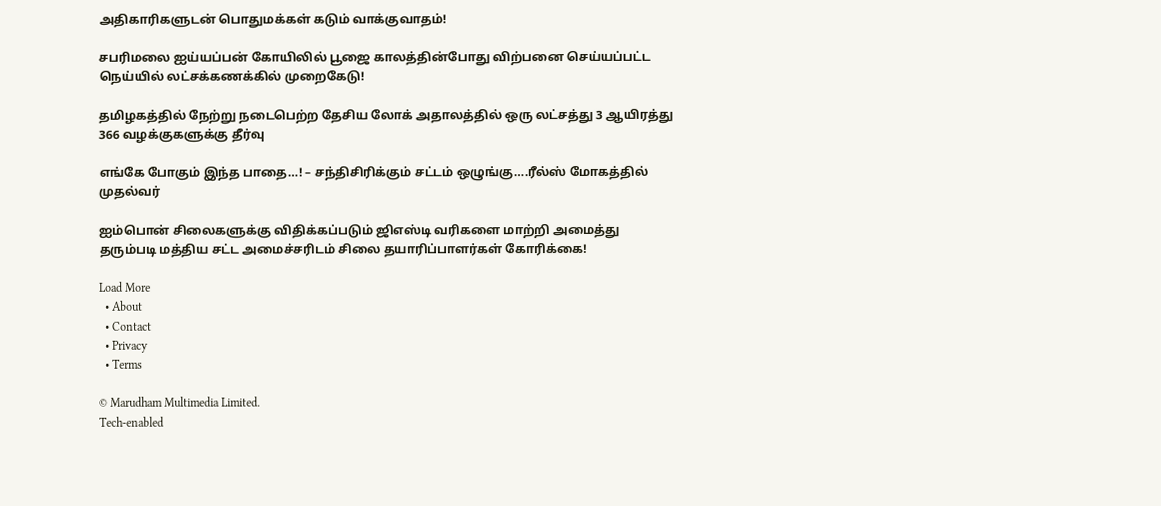அதிகாரிகளுடன் பொதுமக்கள் கடும் வாக்குவாதம்!

சபரிமலை ஐய்யப்பன் கோயிலில் பூஜை காலத்தின்போது விற்பனை செய்யப்பட்ட நெய்யில் லட்சக்கணக்கில் முறைகேடு!

தமிழகத்தில் நேற்று நடைபெற்ற தேசிய லோக் அதாலத்தில் ஒரு லட்சத்து 3 ஆயிரத்து 366 வழக்குகளுக்கு தீர்வு

எங்கே போகும் இந்த பாதை…! – சந்திசிரிக்கும் சட்டம் ஒழுங்கு….ரீல்ஸ் மோகத்தில் முதல்வர்

ஐம்பொன் சிலைகளுக்கு விதிக்கப்படும் ஜிஎஸ்டி வரிகளை மாற்றி அமைத்து தரும்படி மத்திய சட்ட அமைச்சரிடம் சிலை தயாரிப்பாளர்கள் கோரிக்கை!

Load More
  • About
  • Contact
  • Privacy
  • Terms

© Marudham Multimedia Limited.
Tech-enabled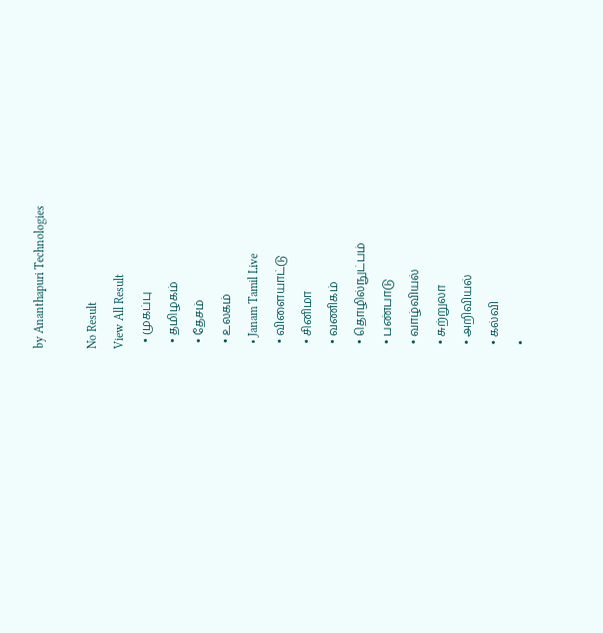by Ananthapuri Technologies

No Result
View All Result
  • முகப்பு
  • தமிழகம்
  • தேசம்
  • உலகம்
  • Janam Tamil Live
  • விளையாட்டு
  • சினிமா
  • வணிகம்
  • தொழில்நுட்பம்
  • பண்பாடு
  • வாழ்வியல்
  • சுற்றுலா
  • அறிவியல்
  • கல்வி
  •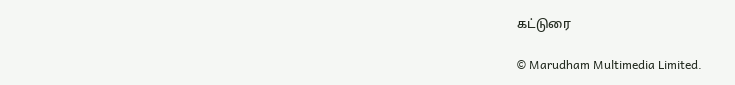கட்டுரை

© Marudham Multimedia Limited.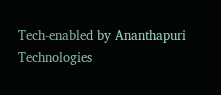Tech-enabled by Ananthapuri Technologies